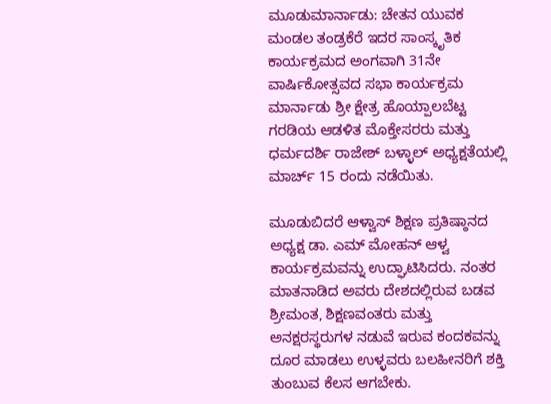ಮೂಡುಮಾರ್ನಾಡು: ಚೇತನ ಯುವಕ ಮಂಡಲ ತಂಡ್ರಕೆರೆ ಇದರ ಸಾಂಸ್ಕೃತಿಕ ಕಾರ್ಯಕ್ರಮದ ಅಂಗವಾಗಿ 31ನೇ ವಾರ್ಷಿಕೋತ್ಸವದ ಸಭಾ ಕಾರ್ಯಕ್ರಮ ಮಾರ್ನಾಡು ಶ್ರೀ ಕ್ಷೇತ್ರ ಹೊಯ್ಪಾಲಬೆಟ್ಟ ಗರಡಿಯ ಆಡಳಿತ ಮೊಕ್ತೇಸರರು ಮತ್ತು ಧರ್ಮದರ್ಶಿ ರಾಜೇಶ್ ಬಳ್ಳಾಲ್ ಅಧ್ಯಕ್ಷತೆಯಲ್ಲಿ ಮಾರ್ಚ್ 15 ರಂದು ನಡೆಯಿತು.

ಮೂಡುಬಿದರೆ ಆಳ್ವಾಸ್ ಶಿಕ್ಷಣ ಪ್ರತಿಷ್ಠಾನದ ಅಧ್ಯಕ್ಷ ಡಾ. ಎಮ್ ಮೋಹನ್ ಆಳ್ವ ಕಾರ್ಯಕ್ರಮವನ್ನು ಉದ್ಘಾಟಿಸಿದರು. ನಂತರ ಮಾತನಾಡಿದ ಅವರು ದೇಶದಲ್ಲಿರುವ ಬಡವ ಶ್ರೀಮಂತ, ಶಿಕ್ಷಣವಂತರು ಮತ್ತು ಅನಕ್ಷರಸ್ಥರುಗಳ ನಡುವೆ ಇರುವ ಕಂದಕವನ್ನು ದೂರ ಮಾಡಲು ಉಳ್ಳವರು ಬಲಹೀನರಿಗೆ ಶಕ್ತಿ ತುಂಬುವ ಕೆಲಸ ಆಗಬೇಕು.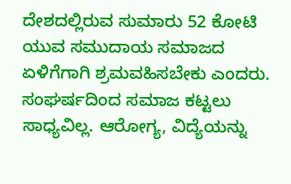ದೇಶದಲ್ಲಿರುವ ಸುಮಾರು 52 ಕೋಟಿ ಯುವ ಸಮುದಾಯ ಸಮಾಜದ ಏಳಿಗೆಗಾಗಿ ಶ್ರಮವಹಿಸಬೇಕು ಎಂದರು. ಸಂಘರ್ಷದಿಂದ ಸಮಾಜ ಕಟ್ಟಲು ಸಾಧ್ಯವಿಲ್ಲ. ಆರೋಗ್ಯ, ವಿದ್ಯೆಯನ್ನು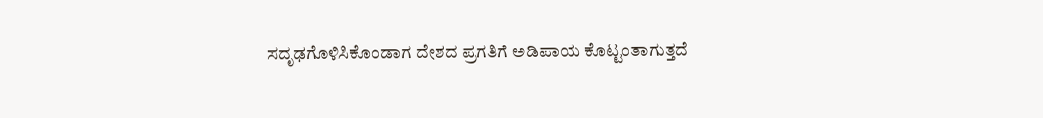ಸದೃಢಗೊಳಿಸಿಕೊಂಡಾಗ ದೇಶದ ಪ್ರಗತಿಗೆ ಅಡಿಪಾಯ ಕೊಟ್ಟಂತಾಗುತ್ತದೆ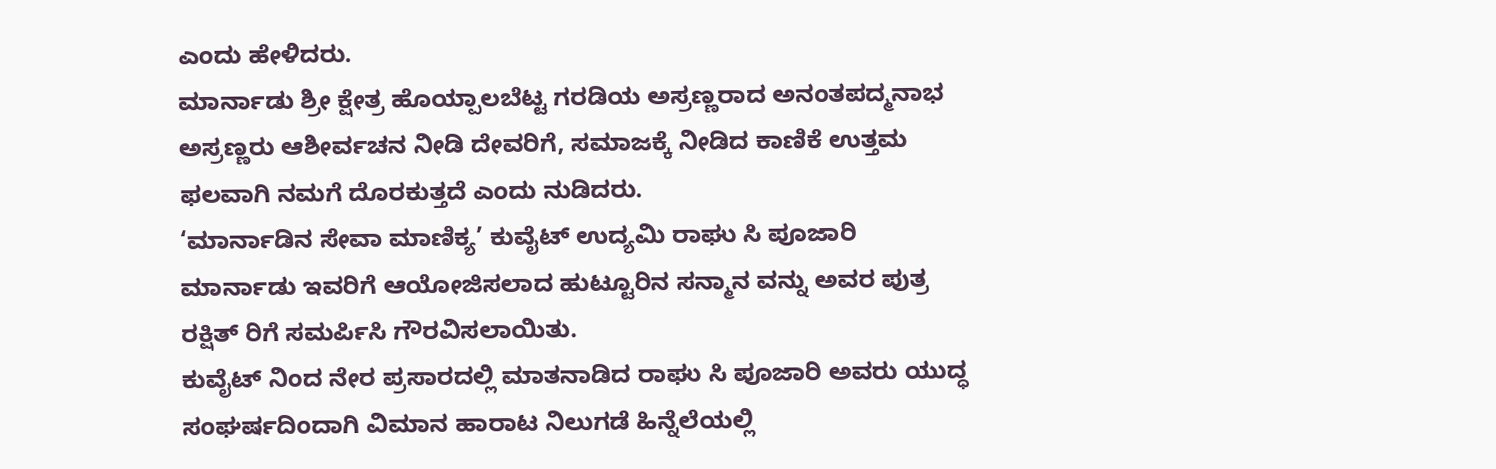ಎಂದು ಹೇಳಿದರು.
ಮಾರ್ನಾಡು ಶ್ರೀ ಕ್ಷೇತ್ರ ಹೊಯ್ಪಾಲಬೆಟ್ಟ ಗರಡಿಯ ಅಸ್ರಣ್ಣರಾದ ಅನಂತಪದ್ಮನಾಭ ಅಸ್ರಣ್ಣರು ಆಶೀರ್ವಚನ ನೀಡಿ ದೇವರಿಗೆ, ಸಮಾಜಕ್ಕೆ ನೀಡಿದ ಕಾಣಿಕೆ ಉತ್ತಮ ಫಲವಾಗಿ ನಮಗೆ ದೊರಕುತ್ತದೆ ಎಂದು ನುಡಿದರು.
‘ಮಾರ್ನಾಡಿನ ಸೇವಾ ಮಾಣಿಕ್ಯ’ ಕುವೈಟ್ ಉದ್ಯಮಿ ರಾಘು ಸಿ ಪೂಜಾರಿ ಮಾರ್ನಾಡು ಇವರಿಗೆ ಆಯೋಜಿಸಲಾದ ಹುಟ್ಟೂರಿನ ಸನ್ಮಾನ ವನ್ನು ಅವರ ಪುತ್ರ ರಕ್ಷಿತ್ ರಿಗೆ ಸಮರ್ಪಿಸಿ ಗೌರವಿಸಲಾಯಿತು.
ಕುವೈಟ್ ನಿಂದ ನೇರ ಪ್ರಸಾರದಲ್ಲಿ ಮಾತನಾಡಿದ ರಾಘು ಸಿ ಪೂಜಾರಿ ಅವರು ಯುದ್ಧ ಸಂಘರ್ಷದಿಂದಾಗಿ ವಿಮಾನ ಹಾರಾಟ ನಿಲುಗಡೆ ಹಿನ್ನೆಲೆಯಲ್ಲಿ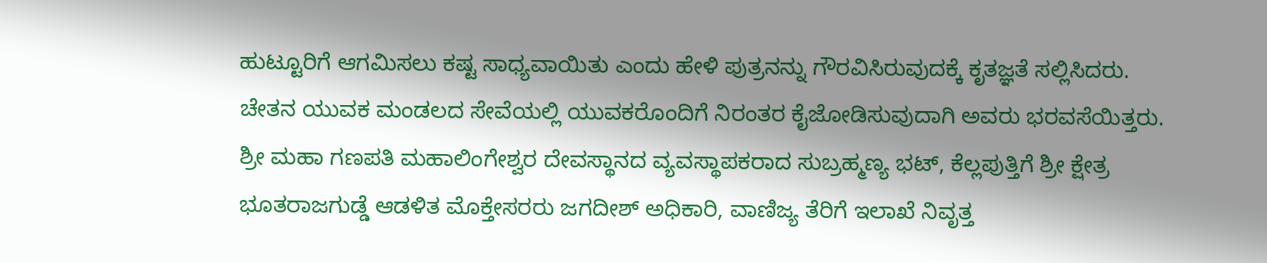ಹುಟ್ಟೂರಿಗೆ ಆಗಮಿಸಲು ಕಷ್ಟ ಸಾಧ್ಯವಾಯಿತು ಎಂದು ಹೇಳಿ ಪುತ್ರನನ್ನು ಗೌರವಿಸಿರುವುದಕ್ಕೆ ಕೃತಜ್ಞತೆ ಸಲ್ಲಿಸಿದರು. ಚೇತನ ಯುವಕ ಮಂಡಲದ ಸೇವೆಯಲ್ಲಿ ಯುವಕರೊಂದಿಗೆ ನಿರಂತರ ಕೈಜೋಡಿಸುವುದಾಗಿ ಅವರು ಭರವಸೆಯಿತ್ತರು.
ಶ್ರೀ ಮಹಾ ಗಣಪತಿ ಮಹಾಲಿಂಗೇಶ್ವರ ದೇವಸ್ಥಾನದ ವ್ಯವಸ್ಥಾಪಕರಾದ ಸುಬ್ರಹ್ಮಣ್ಯ ಭಟ್, ಕೆಲ್ಲಪುತ್ತಿಗೆ ಶ್ರೀ ಕ್ಷೇತ್ರ ಭೂತರಾಜಗುಡ್ಡೆ ಆಡಳಿತ ಮೊಕ್ತೇಸರರು ಜಗದೀಶ್ ಅಧಿಕಾರಿ, ವಾಣಿಜ್ಯ ತೆರಿಗೆ ಇಲಾಖೆ ನಿವೃತ್ತ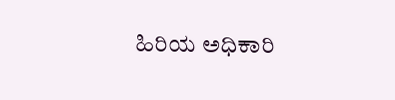ಹಿರಿಯ ಅಧಿಕಾರಿ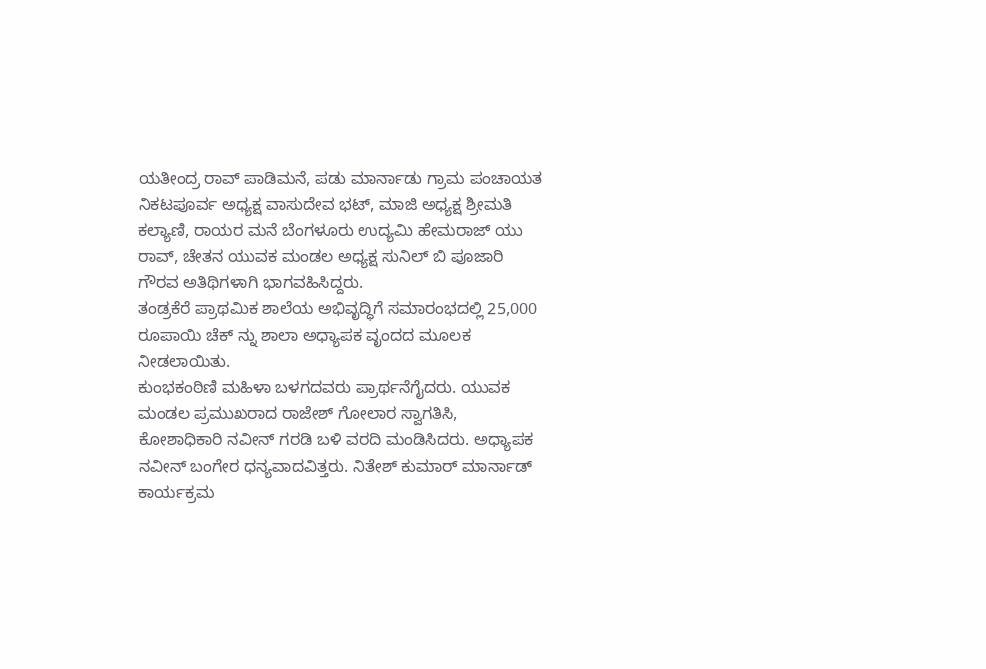ಯತೀಂದ್ರ ರಾವ್ ಪಾಡಿಮನೆ, ಪಡು ಮಾರ್ನಾಡು ಗ್ರಾಮ ಪಂಚಾಯತ ನಿಕಟಪೂರ್ವ ಅಧ್ಯಕ್ಷ ವಾಸುದೇವ ಭಟ್, ಮಾಜಿ ಅಧ್ಯಕ್ಷ ಶ್ರೀಮತಿ ಕಲ್ಯಾಣಿ, ರಾಯರ ಮನೆ ಬೆಂಗಳೂರು ಉದ್ಯಮಿ ಹೇಮರಾಜ್ ಯು ರಾವ್, ಚೇತನ ಯುವಕ ಮಂಡಲ ಅಧ್ಯಕ್ಷ ಸುನಿಲ್ ಬಿ ಪೂಜಾರಿ ಗೌರವ ಅತಿಥಿಗಳಾಗಿ ಭಾಗವಹಿಸಿದ್ದರು.
ತಂಡ್ರಕೆರೆ ಪ್ರಾಥಮಿಕ ಶಾಲೆಯ ಅಭಿವೃದ್ಧಿಗೆ ಸಮಾರಂಭದಲ್ಲಿ 25,000 ರೂಪಾಯಿ ಚೆಕ್ ನ್ನು ಶಾಲಾ ಅಧ್ಯಾಪಕ ವೃಂದದ ಮೂಲಕ ನೀಡಲಾಯಿತು.
ಕುಂಭಕಂಠಿಣಿ ಮಹಿಳಾ ಬಳಗದವರು ಪ್ರಾರ್ಥನೆಗೈದರು. ಯುವಕ ಮಂಡಲ ಪ್ರಮುಖರಾದ ರಾಜೇಶ್ ಗೋಲಾರ ಸ್ವಾಗತಿಸಿ, ಕೋಶಾಧಿಕಾರಿ ನವೀನ್ ಗರಡಿ ಬಳಿ ವರದಿ ಮಂಡಿಸಿದರು. ಅಧ್ಯಾಪಕ ನವೀನ್ ಬಂಗೇರ ಧನ್ಯವಾದವಿತ್ತರು. ನಿತೇಶ್ ಕುಮಾರ್ ಮಾರ್ನಾಡ್ ಕಾರ್ಯಕ್ರಮ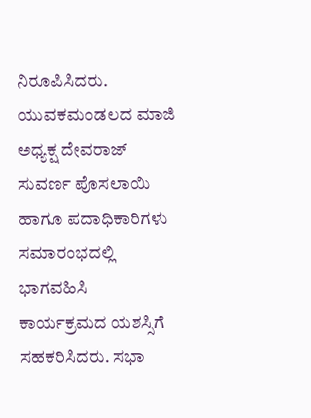ನಿರೂಪಿಸಿದರು. ಯುವಕಮಂಡಲದ ಮಾಜಿ ಅಧ್ಯಕ್ಷ ದೇವರಾಜ್ ಸುವರ್ಣ ಪೊಸಲಾಯಿ ಹಾಗೂ ಪದಾಧಿಕಾರಿಗಳು ಸಮಾರಂಭದಲ್ಲಿ ಭಾಗವಹಿಸಿ ಕಾರ್ಯಕ್ರಮದ ಯಶಸ್ಸಿಗೆ ಸಹಕರಿಸಿದರು. ಸಭಾ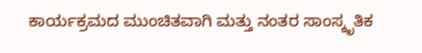ಕಾರ್ಯಕ್ರಮದ ಮುಂಚಿತವಾಗಿ ಮತ್ತು ನಂತರ ಸಾಂಸ್ಕೃತಿಕ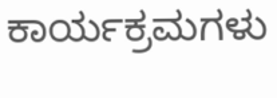ಕಾರ್ಯಕ್ರಮಗಳು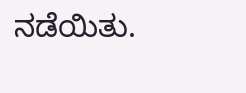ನಡೆಯಿತು.